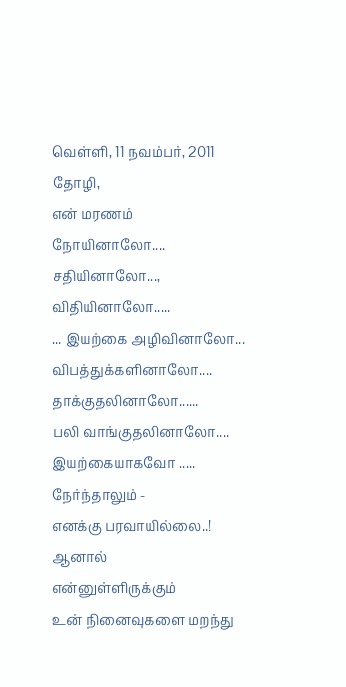வெள்ளி, 11 நவம்பர், 2011
தோழி,
என் மரணம்
நோயினாலோ....
சதியினாலோ...,
விதியினாலோ.....
... இயற்கை அழிவினாலோ...
விபத்துக்களினாலோ....
தாக்குதலினாலோ......
பலி வாங்குதலினாலோ....
இயற்கையாகவோ .....
நேர்ந்தாலும் -
எனக்கு பரவாயில்லை..!
ஆனால்
என்னுள்ளிருக்கும்
உன் நினைவுகளை மறந்து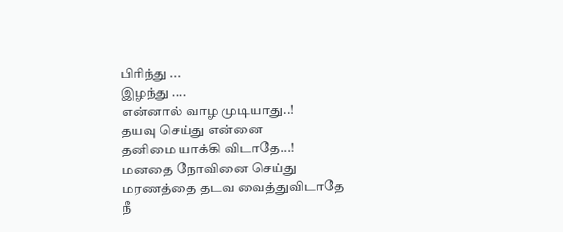பிரிந்து ...
இழந்து ....
என்னால் வாழ முடியாது..!
தயவு செய்து என்னை
தனிமை யாக்கி விடாதே...!
மனதை நோவினை செய்து
மரணத்தை தடவ வைத்துவிடாதே
நீ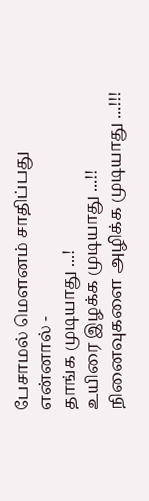பேசாமல் மௌனம் சாதிப்பது
என்னால் -
தாங்க முடியாது ...!
உயிரை இழக்க முடியாது ...!!
நினைவுகளை அழிக்க முடியாது ...!!!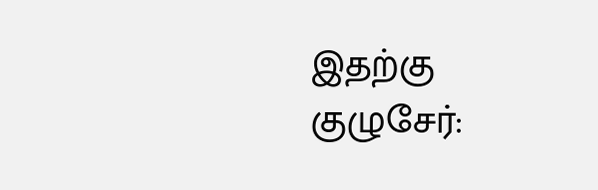இதற்கு குழுசேர்: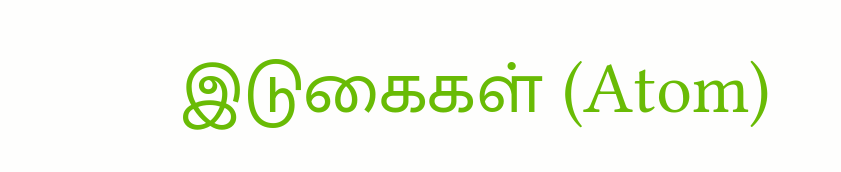இடுகைகள் (Atom)